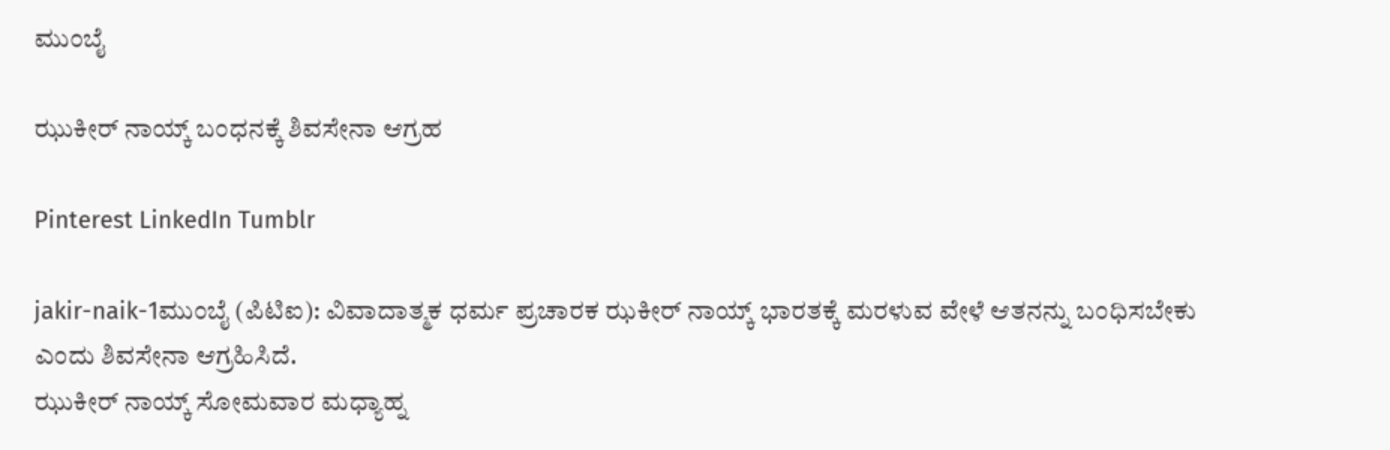ಮುಂಬೈ

ಝುಕೀರ್‌ ನಾಯ್ಕ್ ಬಂಧನಕ್ಕೆ ಶಿವಸೇನಾ ಆಗ್ರಹ

Pinterest LinkedIn Tumblr

jakir-naik-1ಮುಂಬೈ (ಪಿಟಿಐ): ವಿವಾದಾತ್ಮಕ ಧರ್ಮ ಪ್ರಚಾರಕ ಝಕೀರ್‌ ನಾಯ್ಕ್‌ ಭಾರತಕ್ಕೆ ಮರಳುವ ವೇಳೆ ಆತನನ್ನು ಬಂಧಿಸಬೇಕು ಎಂದು ಶಿವಸೇನಾ ಆಗ್ರಹಿಸಿದೆ.
ಝುಕೀರ್ ನಾಯ್ಕ್ ಸೋಮವಾರ ಮಧ್ಯಾಹ್ನ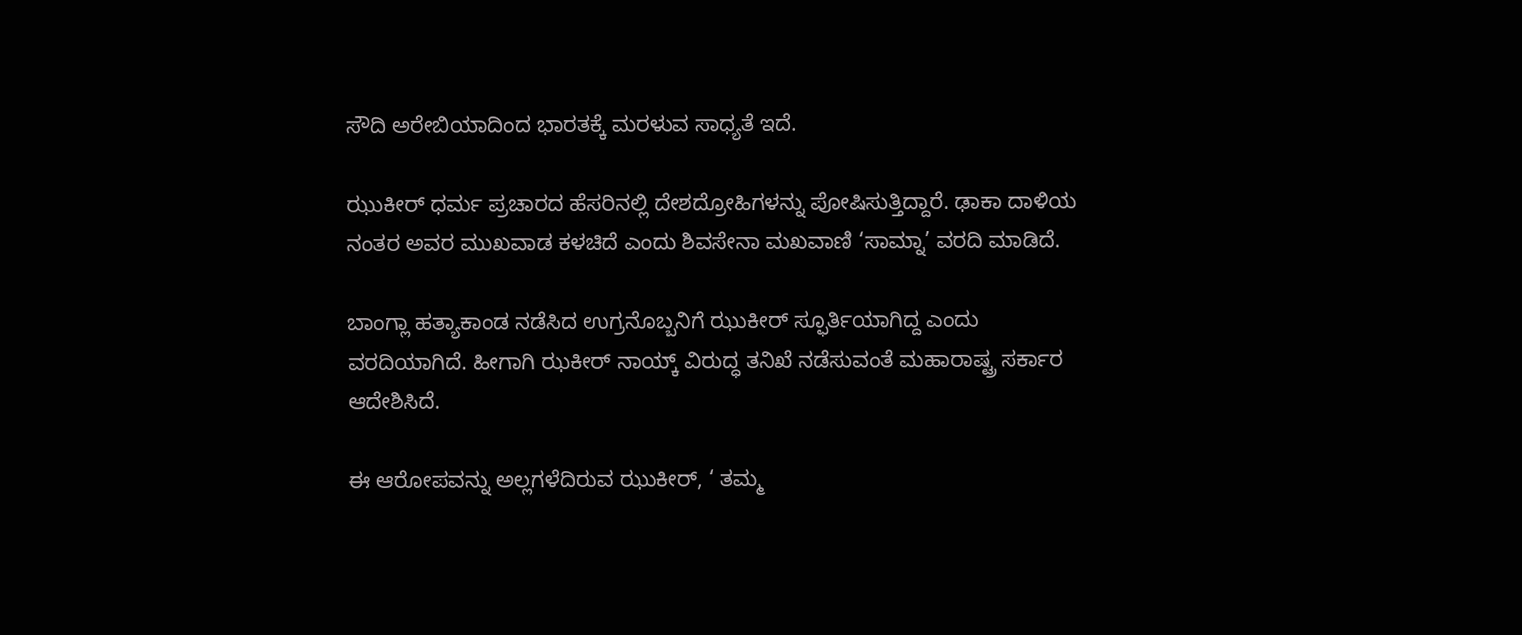ಸೌದಿ ಅರೇಬಿಯಾದಿಂದ ಭಾರತಕ್ಕೆ ಮರಳುವ ಸಾಧ್ಯತೆ ಇದೆ.

ಝುಕೀರ್ ಧರ್ಮ ಪ್ರಚಾರದ ಹೆಸರಿನಲ್ಲಿ ದೇಶದ್ರೋಹಿಗಳನ್ನು ಪೋಷಿಸುತ್ತಿದ್ದಾರೆ. ಢಾಕಾ ದಾಳಿಯ ನಂತರ ಅವರ ಮುಖವಾಡ ಕಳಚಿದೆ ಎಂದು ಶಿವಸೇನಾ ಮಖವಾಣಿ ‘ಸಾಮ್ನಾ’ ವರದಿ ಮಾಡಿದೆ.

ಬಾಂಗ್ಲಾ ಹತ್ಯಾಕಾಂಡ ನಡೆಸಿದ ಉಗ್ರನೊಬ್ಬನಿಗೆ ಝುಕೀರ್‌ ಸ್ಫೂರ್ತಿಯಾಗಿದ್ದ ಎಂದು ವರದಿಯಾಗಿದೆ. ಹೀಗಾಗಿ ಝಕೀರ್‌ ನಾಯ್ಕ್‌ ವಿರುದ್ಧ ತನಿಖೆ ನಡೆಸುವಂತೆ ಮಹಾರಾಷ್ಟ್ರ ಸರ್ಕಾರ ಆದೇಶಿಸಿದೆ.

ಈ ಆರೋಪವನ್ನು ಅಲ್ಲಗಳೆದಿರುವ ಝುಕೀರ್, ‘ ತಮ್ಮ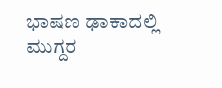ಭಾಷಣ ಢಾಕಾದಲ್ಲಿ ಮುಗ್ದರ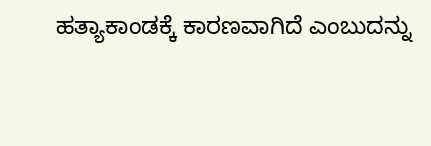ಹತ್ಯಾಕಾಂಡಕ್ಕೆ ಕಾರಣವಾಗಿದೆ ಎಂಬುದನ್ನು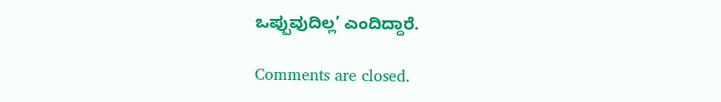ಒಪ್ಪುವುದಿಲ್ಲ’ ಎಂದಿದ್ದಾರೆ.

Comments are closed.